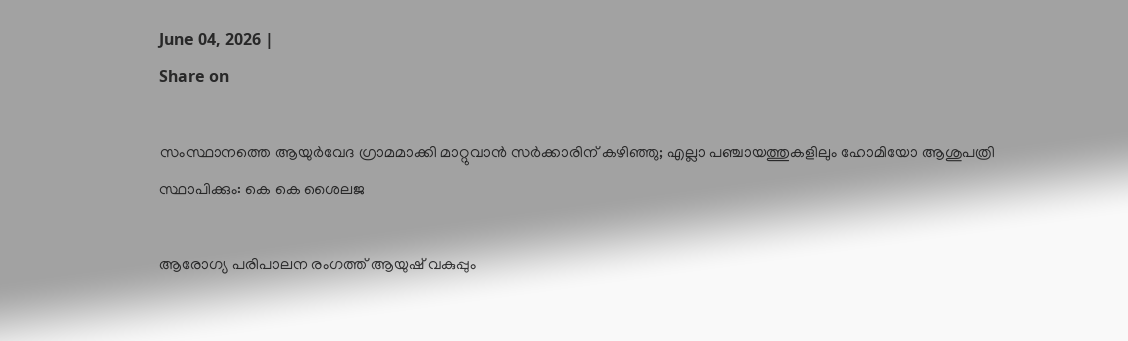June 04, 2026 |
Share on

സംസ്ഥാനത്തെ ആയുര്‍വേദ ഗ്രാമമാക്കി മാറ്റുവാന്‍ സര്‍ക്കാരിന് കഴിഞ്ഞു; എല്ലാ പഞ്ചായത്തുകളിലും ഹോമിയോ ആശുപത്രി സ്ഥാപിക്കും: കെ കെ ശൈലജ

ആരോഗ്യ പരിപാലന രംഗത്ത് ആയുഷ് വകുപ്പും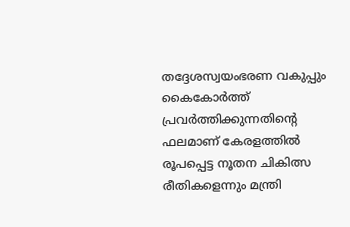തദ്ദേശസ്വയംഭരണ വകുപ്പും കൈകോര്‍ത്ത് പ്രവര്‍ത്തിക്കുന്നതിന്റെ ഫലമാണ് കേരളത്തില്‍ രൂപപ്പെട്ട നൂതന ചികിത്സ രീതികളെന്നും മന്ത്രി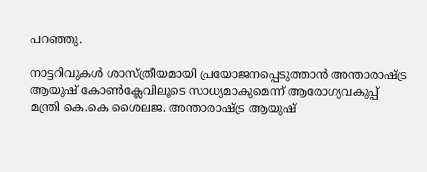പറഞ്ഞു.

നാട്ടറിവുകള്‍ ശാസ്ത്രീയമായി പ്രയോജനപ്പെടുത്താന്‍ അന്താരാഷ്ട്ര ആയുഷ് കോണ്‍ക്ലേവിലൂടെ സാധ്യമാകുമെന്ന് ആരോഗ്യവകുപ്പ് മന്ത്രി കെ.കെ ശൈലജ. അന്താരാഷ്ട്ര ആയുഷ്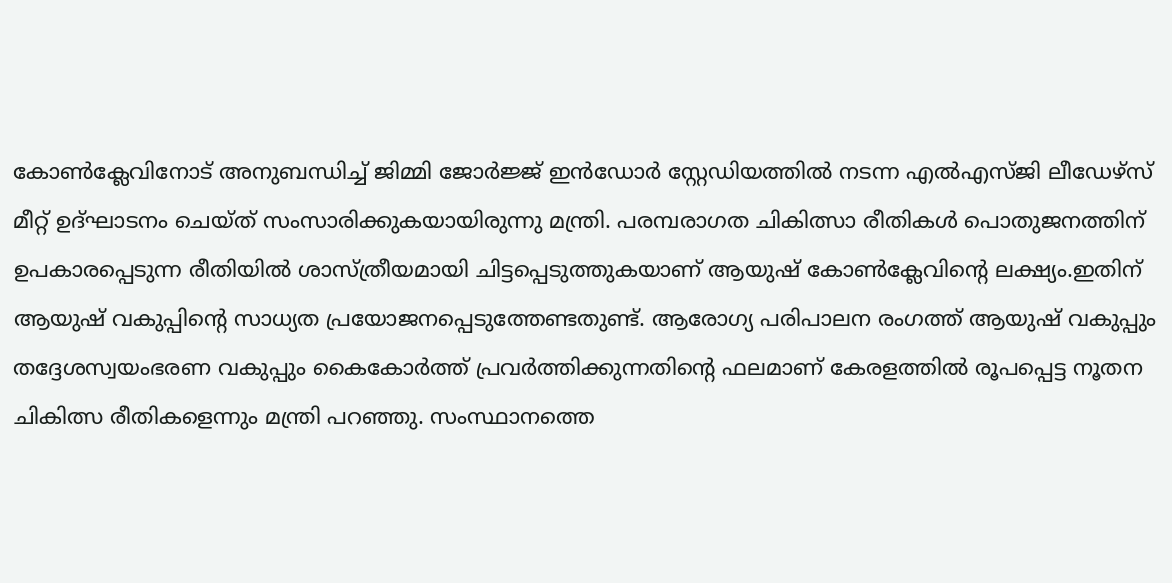കോണ്‍ക്ലേവിനോട് അനുബന്ധിച്ച് ജിമ്മി ജോര്‍ജ്ജ് ഇന്‍ഡോര്‍ സ്റ്റേഡിയത്തില്‍ നടന്ന എല്‍എസ്ജി ലീഡേഴ്സ് മീറ്റ് ഉദ്ഘാടനം ചെയ്ത് സംസാരിക്കുകയായിരുന്നു മന്ത്രി. പരമ്പരാഗത ചികിത്സാ രീതികള്‍ പൊതുജനത്തിന് ഉപകാരപ്പെടുന്ന രീതിയില്‍ ശാസ്ത്രീയമായി ചിട്ടപ്പെടുത്തുകയാണ് ആയുഷ് കോണ്‍ക്ലേവിന്റെ ലക്ഷ്യം.ഇതിന് ആയുഷ് വകുപ്പിന്റെ സാധ്യത പ്രയോജനപ്പെടുത്തേണ്ടതുണ്ട്. ആരോഗ്യ പരിപാലന രംഗത്ത് ആയുഷ് വകുപ്പും തദ്ദേശസ്വയംഭരണ വകുപ്പും കൈകോര്‍ത്ത് പ്രവര്‍ത്തിക്കുന്നതിന്റെ ഫലമാണ് കേരളത്തില്‍ രൂപപ്പെട്ട നൂതന ചികിത്സ രീതികളെന്നും മന്ത്രി പറഞ്ഞു. സംസ്ഥാനത്തെ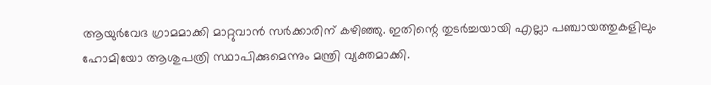ആയുര്‍വേദ ഗ്രാമമാക്കി മാറ്റുവാന്‍ സര്‍ക്കാരിന് കഴിഞ്ഞു. ഇതിന്റെ തുടര്‍ച്ചയായി എല്ലാ പഞ്ചായത്തുകളിലും ഹോമിയോ ആശുപത്രി സ്ഥാപിക്കുമെന്നും മന്ത്രി വ്യക്തമാക്കി.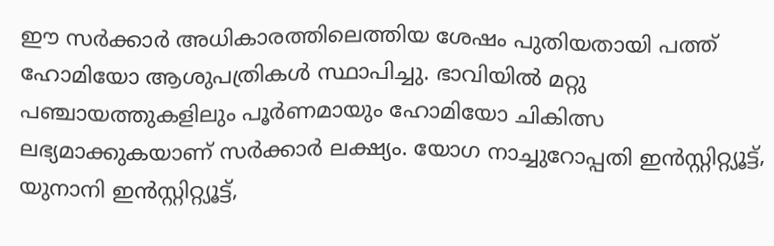ഈ സര്‍ക്കാര്‍ അധികാരത്തിലെത്തിയ ശേഷം പുതിയതായി പത്ത് ഹോമിയോ ആശുപത്രികള്‍ സ്ഥാപിച്ചു. ഭാവിയില്‍ മറ്റു പഞ്ചായത്തുകളിലും പൂര്‍ണമായും ഹോമിയോ ചികിത്സ ലഭ്യമാക്കുകയാണ് സര്‍ക്കാര്‍ ലക്ഷ്യം. യോഗ നാച്ചുറോപ്പതി ഇന്‍സ്റ്റിറ്റ്യൂട്ട്, യുനാനി ഇന്‍സ്റ്റിറ്റ്യൂട്ട്,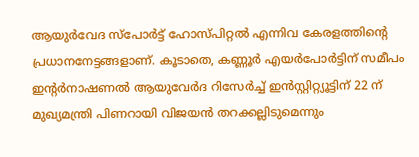ആയുര്‍വേദ സ്പോര്‍ട്ട് ഹോസ്പിറ്റല്‍ എന്നിവ കേരളത്തിന്റെ പ്രധാനനേട്ടങ്ങളാണ്. കൂടാതെ, കണ്ണൂര്‍ എയര്‍പോര്‍ട്ടിന് സമീപം ഇന്റര്‍നാഷണല്‍ ആയുവേര്‍ദ റിസേര്‍ച്ച് ഇന്‍സ്റ്റിറ്റ്യൂട്ടിന് 22 ന് മുഖ്യമന്ത്രി പിണറായി വിജയന്‍ തറക്കല്ലിടുമെന്നും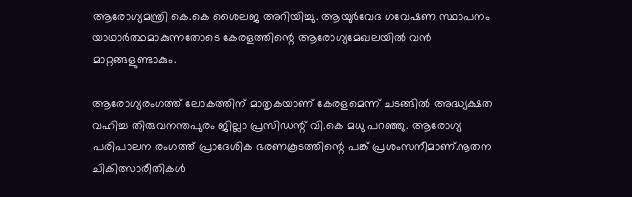ആരോഗ്യമന്ത്രി കെ.കെ ശൈലജ അറിയിച്ചു. ആയുര്‍വേദ ഗവേഷണ സ്ഥാപനം യാഥാര്‍ത്ഥമാകുന്നതോടെ കേരളത്തിന്റെ ആരോഗ്യമേഖലയില്‍ വന്‍ മാറ്റങ്ങളുണ്ടാകും.

ആരോഗ്യരംഗത്ത് ലോകത്തിന് മാതൃകയാണ് കേരളമെന്ന് ചടങ്ങില്‍ അദ്ധ്യക്ഷത വഹിച്ച തിരുവനന്തപുരം ജില്ലാ പ്രസിഡന്റ് വി.കെ മധു പറഞ്ഞു. ആരോഗ്യ പരിപാലന രംഗത്ത് പ്രാദേശിക ഭരണകൂടത്തിന്റെ പങ്ക് പ്രശംസനീമാണ്.നൂതന ചികിത്സാരീതികള്‍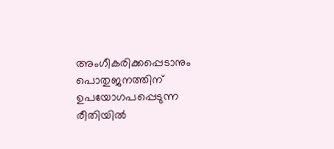അംഗീകരിക്കപ്പെടാനും പൊതുജനത്തിന് ഉപയോഗപപ്പെടുന്ന രീതിയില്‍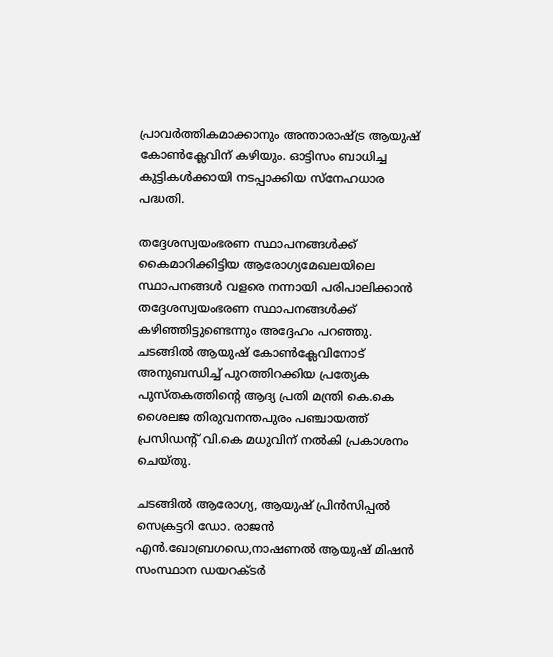പ്രാവര്‍ത്തികമാക്കാനും അന്താരാഷ്ട്ര ആയുഷ് കോണ്‍ക്ലേവിന് കഴിയും. ഓട്ടിസം ബാധിച്ച കുട്ടികള്‍ക്കായി നടപ്പാക്കിയ സ്നേഹധാര പദ്ധതി.

തദ്ദേശസ്വയംഭരണ സ്ഥാപനങ്ങള്‍ക്ക്‌ കൈമാറിക്കിട്ടിയ ആരോഗ്യമേഖലയിലെ സ്ഥാപനങ്ങള്‍ വളരെ നന്നായി പരിപാലിക്കാന്‍  തദ്ദേശസ്വയംഭരണ സ്ഥാപനങ്ങള്‍ക്ക് കഴിഞ്ഞിട്ടുണ്ടെന്നും അദ്ദേഹം പറഞ്ഞു. ചടങ്ങില്‍ ആയുഷ് കോണ്‍ക്ലേവിനോട് അനുബന്ധിച്ച് പുറത്തിറക്കിയ പ്രത്യേക പുസ്തകത്തിന്റെ ആദ്യ പ്രതി മന്ത്രി കെ.കെ ശൈലജ തിരുവനന്തപുരം പഞ്ചായത്ത് പ്രസിഡന്റ് വി.കെ മധുവിന് നല്‍കി പ്രകാശനം ചെയ്തു.

ചടങ്ങില്‍ ആരോഗ്യ, ആയുഷ് പ്രിന്‍സിപ്പല്‍ സെക്രട്ടറി ഡോ. രാജന്‍ എന്‍.ഖോബ്രഗഡെ,നാഷണല്‍ ആയുഷ് മിഷന്‍ സംസ്ഥാന ഡയറക്ടര്‍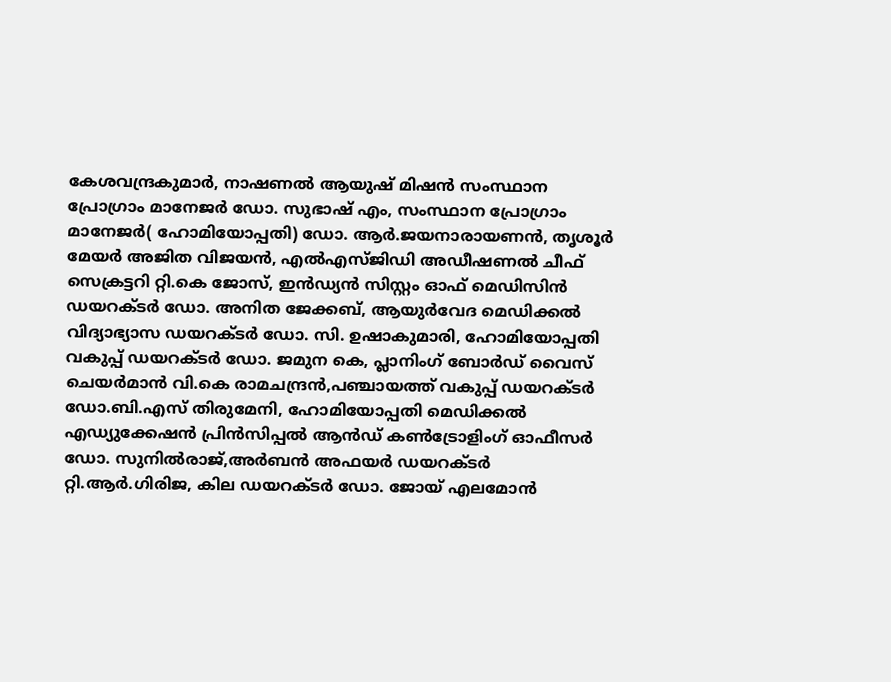കേശവന്ദ്രകുമാര്‍, നാഷണല്‍ ആയുഷ് മിഷന്‍ സംസ്ഥാന പ്രോഗ്രാം മാനേജര്‍ ഡോ. സുഭാഷ് എം, സംസ്ഥാന പ്രോഗ്രാം മാനേജര്‍( ഹോമിയോപ്പതി) ഡോ. ആര്‍.ജയനാരായണന്‍, തൃശൂര്‍ മേയര്‍ അജിത വിജയന്‍, എല്‍എസ്ജിഡി അഡീഷണല്‍ ചീഫ് സെക്രട്ടറി റ്റി.കെ ജോസ്, ഇന്‍ഡ്യന്‍ സിസ്റ്റം ഓഫ് മെഡിസിന്‍ ഡയറക്ടര്‍ ഡോ. അനിത ജേക്കബ്, ആയുര്‍വേദ മെഡിക്കല്‍ വിദ്യാഭ്യാസ ഡയറക്ടര്‍ ഡോ. സി. ഉഷാകുമാരി, ഹോമിയോപ്പതി വകുപ്പ് ഡയറക്ടര്‍ ഡോ. ജമുന കെ, പ്ലാനിംഗ് ബോര്‍ഡ് വൈസ് ചെയര്‍മാന്‍ വി.കെ രാമചന്ദ്രന്‍,പഞ്ചായത്ത് വകുപ്പ് ഡയറക്ടര്‍ ഡോ.ബി.എസ് തിരുമേനി, ഹോമിയോപ്പതി മെഡിക്കല്‍ എഡ്യുക്കേഷന്‍ പ്രിന്‍സിപ്പല്‍ ആന്‍ഡ് കണ്‍ട്രോളിംഗ് ഓഫീസര്‍ ഡോ. സുനില്‍രാജ്,അര്‍ബന്‍ അഫയര്‍ ഡയറക്ടര്‍ റ്റി.ആര്‍.ഗിരിജ, കില ഡയറക്ടര്‍ ഡോ. ജോയ് എലമോന്‍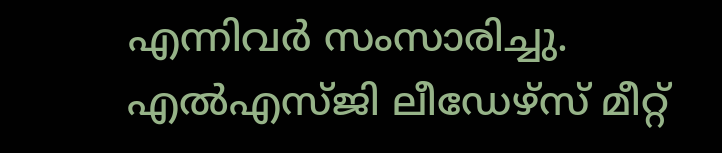എന്നിവര്‍ സംസാരിച്ചു. എല്‍എസ്ജി ലീഡേഴ്സ് മീറ്റ്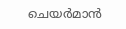ചെയര്‍മാന്‍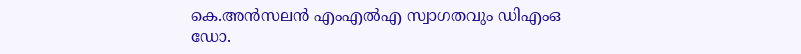കെ.അന്‍സലന്‍ എംഎല്‍എ സ്വാഗതവും ഡിഎംഒ ഡോ.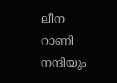ലീന റാണി നന്ദിയും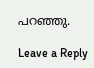പറഞ്ഞു.

Leave a Reply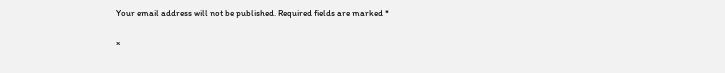Your email address will not be published. Required fields are marked *

×